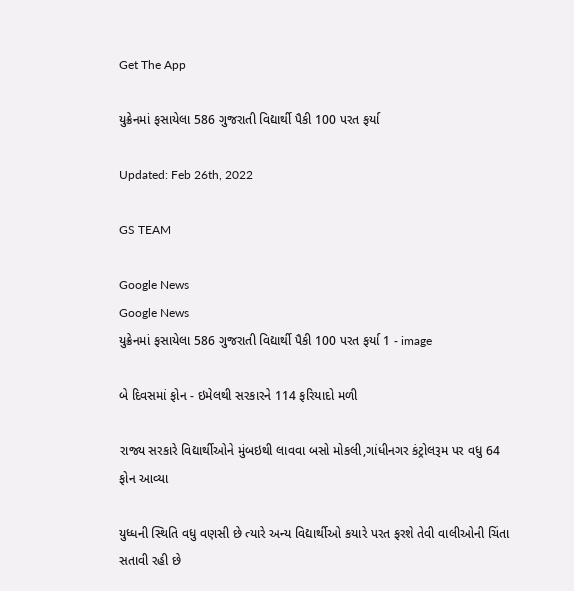Get The App

યુક્રેનમાં ફસાયેલા 586 ગુજરાતી વિદ્યાર્થી પૈકી 100 પરત ફર્યા

Updated: Feb 26th, 2022

GS TEAM

Google News
Google News
યુક્રેનમાં ફસાયેલા 586 ગુજરાતી વિદ્યાર્થી પૈકી 100 પરત ફર્યા 1 - image

બે દિવસમાં ફોન - ઇમેલથી સરકારને 114 ફરિયાદો મળી

રાજ્ય સરકારે વિદ્યાર્થીઓને મુંબઇથી લાવવા બસો મોકલી,ગાંધીનગર કંટ્રોલરૂમ પર વધુ 64 ફોન આવ્યા

યુધ્ધની સ્થિતિ વધુ વણસી છે ત્યારે અન્ય વિદ્યાર્થીઓ કયારે પરત ફરશે તેવી વાલીઓની ચિંતા સતાવી રહી છે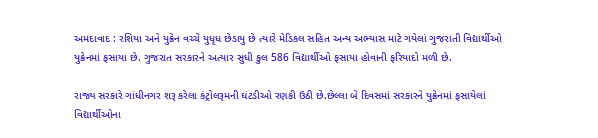અમદાવાદ : રશિયા અને યુક્રેન વચ્ચે યુધૃધ છેડાયુ છે ત્યારે મેડિકલ સહિત અન્ય અભ્યાસ માટે ગયેલાં ગુજરાતી વિદ્યાર્થીઓ યુક્રેનમાં ફસાયા છે. ગુજરાત સરકારને અત્યાર સુધી કુલ 586 વિદ્યાર્થીઓ ફસાયા હોવાની ફરિયાદો મળી છે.

રાજ્ય સરકારે ગાંધીનગર શરૂ કરેલા કંટ્રોલરૂમની ઘંટડીઓ રણકી ઉઠી છે.છેલ્લા બે દિવસમાં સરકારને યુક્રેનમાં ફસાયેલાં વિદ્યાર્થીઓના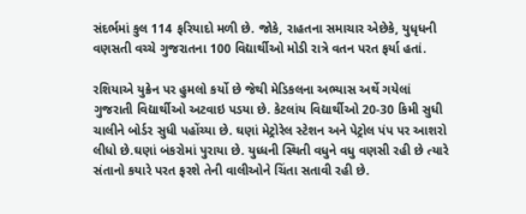સંદર્ભમાં કુલ 114 ફરિયાદો મળી છે. જોકે, રાહતના સમાચાર એછેકે, યુધૃધની વણસતી વચ્ચે ગુજરાતના 100 વિદ્યાર્થીઓ મોડી રાત્રે વતન પરત ફર્યા હતાં.

રશિયાએ યુક્રેન પર હુમલો કર્યો છે જેથી મેડિકલના અભ્યાસ અર્થે ગયેલાં ગુજરાતી વિદ્યાર્થીઓ અટવાઇ પડયા છે. કેટલાંય વિદ્યાર્થીઓ 20-30 કિમી સુધી ચાલીને બોર્ડર સુધી પહોંચ્યા છે. ઘણાં મેટ્રોરેલ સ્ટેશન અને પેટ્રોલ પંપ પર આશરો લીધો છે.ઘણાં બંકરોમાં પુરાયા છે. યુધ્ધની સ્થિતી વધુને વધુ વણસી રહી છે ત્યારે સંતાનો કયારે પરત ફરશે તેની વાલીઓને ચિંતા સતાવી રહી છે.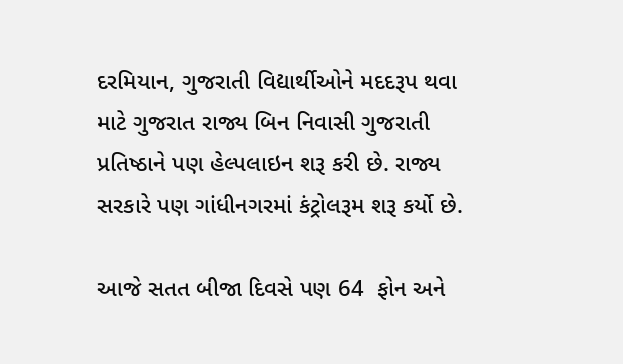દરમિયાન, ગુજરાતી વિદ્યાર્થીઓને મદદરૂપ થવા માટે ગુજરાત રાજ્ય બિન નિવાસી ગુજરાતી પ્રતિષ્ઠાને પણ હેલ્પલાઇન શરૂ કરી છે. રાજ્ય સરકારે પણ ગાંધીનગરમાં કંટ્રોલરૂમ શરૂ કર્યો છે.

આજે સતત બીજા દિવસે પણ 64  ફોન અને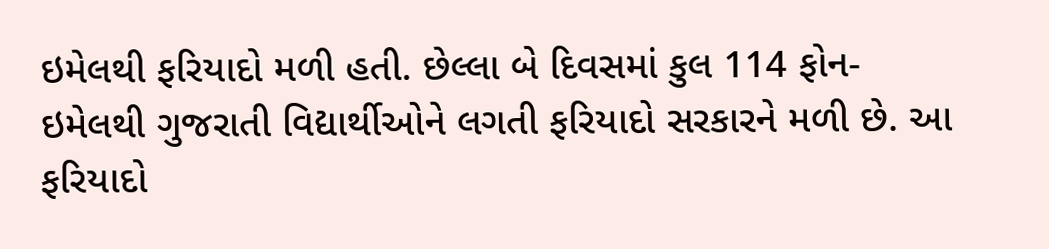ઇમેલથી ફરિયાદો મળી હતી. છેલ્લા બે દિવસમાં કુલ 114 ફોન-ઇમેલથી ગુજરાતી વિદ્યાર્થીઓને લગતી ફરિયાદો સરકારને મળી છે. આ ફરિયાદો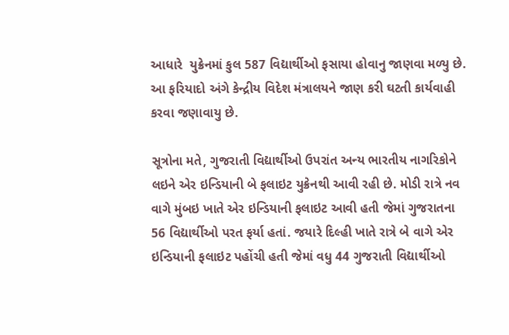આધારે  યુક્રેનમાં કુલ 587 વિદ્યાર્થીઓ ફસાયા હોવાનુ જાણવા મળ્યુ છે. આ ફરિયાદો અંગે કેન્દ્રીય વિદેશ મંત્રાલયને જાણ કરી ઘટતી કાર્યવાહી કરવા જણાવાયુ છે.

સૂત્રોના મતે, ગુજરાતી વિદ્યાર્થીઓ ઉપરાંત અન્ય ભારતીય નાગરિકોને લઇને એર ઇન્ડિયાની બે ફલાઇટ યુક્રેનથી આવી રહી છે. મોડી રાત્રે નવ વાગે મુંબઇ ખાતે એર ઇન્ડિયાની ફલાઇટ આવી હતી જેમાં ગુજરાતના 56 વિદ્યાર્થીઓ પરત ફર્યા હતાં. જયારે દિલ્હી ખાતે રાત્રે બે વાગે એર ઇન્ડિયાની ફલાઇટ પહોંચી હતી જેમાં વધુ 44 ગુજરાતી વિદ્યાર્થીઓ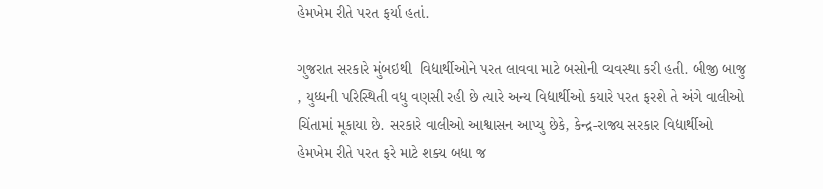હેમખેમ રીતે પરત ફર્યા હતાં.

ગુજરાત સરકારે મુંબઇથી  વિદ્યાર્થીઓને પરત લાવવા માટે બસોની વ્યવસ્થા કરી હતી. બીજી બાજુ , યુધ્ધની પરિસ્થિતી વધુ વણસી રહી છે ત્યારે અન્ય વિદ્યાર્થીઓ કયારે પરત ફરશે તે અંગે વાલીઓ ચિંતામાં મૂકાયા છે. સરકારે વાલીઓ આશ્વાસન આપ્યુ છેકે, કેન્દ્ર-રાજ્ય સરકાર વિદ્યાર્થીઓ હેમખેમ રીતે પરત ફરે માટે શક્ય બધા જ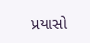પ્રયાસો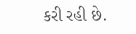કરી રહી છે.